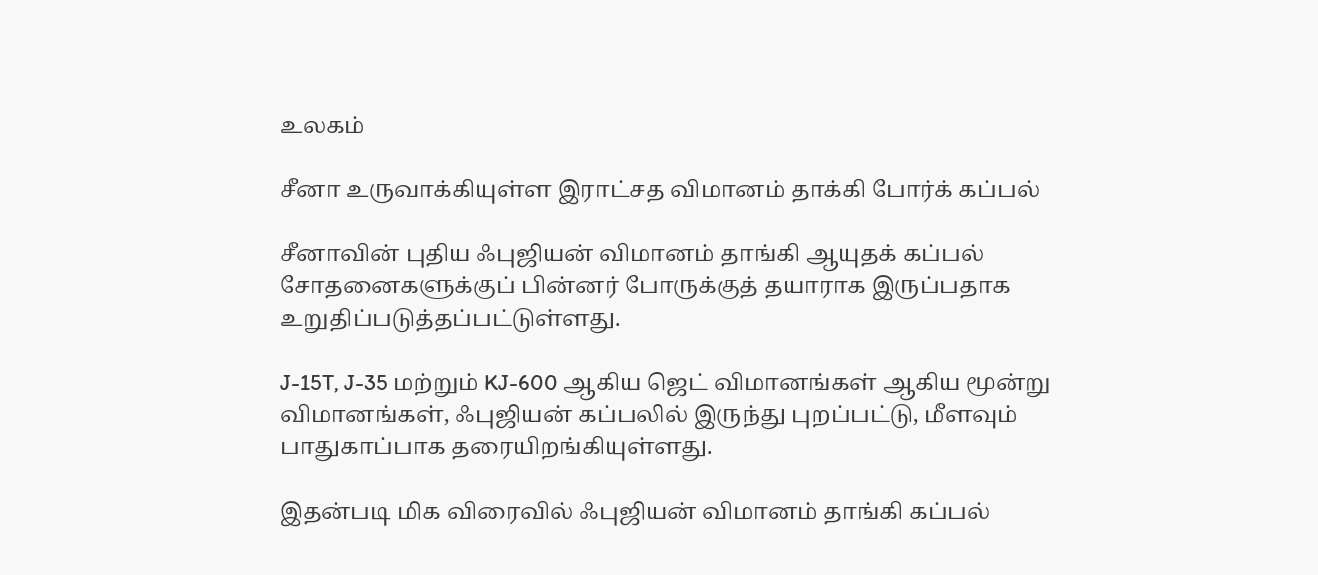உலகம்

சீனா உருவாக்கியுள்ள இராட்சத விமானம் தாக்கி போர்க் கப்பல்

சீனாவின் புதிய ஃபுஜியன் விமானம் தாங்கி ஆயுதக் கப்பல் சோதனைகளுக்குப் பின்னர் போருக்குத் தயாராக இருப்பதாக உறுதிப்படுத்தப்பட்டுள்ளது.

J-15T, J-35 மற்றும் KJ-600 ஆகிய ஜெட் விமானங்கள் ஆகிய மூன்று விமானங்கள், ஃபுஜியன் கப்பலில் இருந்து புறப்பட்டு, மீளவும் பாதுகாப்பாக தரையிறங்கியுள்ளது.

இதன்படி மிக விரைவில் ஃபுஜியன் விமானம் தாங்கி கப்பல்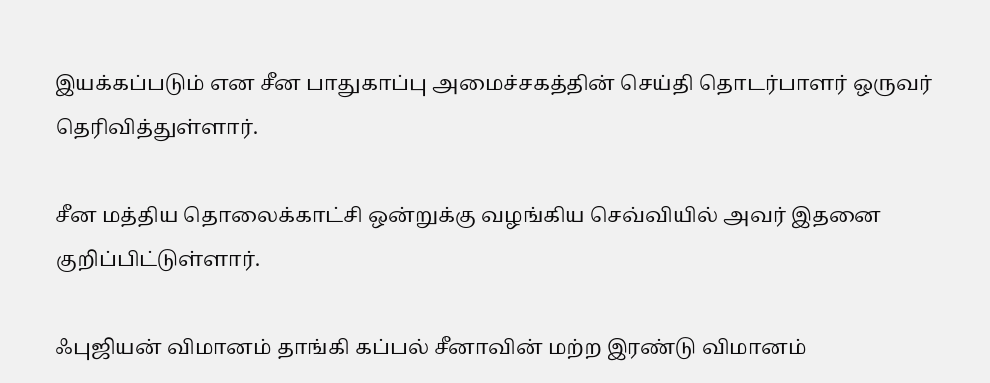இயக்கப்படும் என சீன பாதுகாப்பு அமைச்சகத்தின் செய்தி தொடர்பாளர் ஒருவர் தெரிவித்துள்ளார்.

சீன மத்திய தொலைக்காட்சி ஒன்றுக்கு வழங்கிய செவ்வியில் அவர் இதனை குறிப்பிட்டுள்ளார்.

ஃபுஜியன் விமானம் தாங்கி கப்பல் சீனாவின் மற்ற இரண்டு விமானம்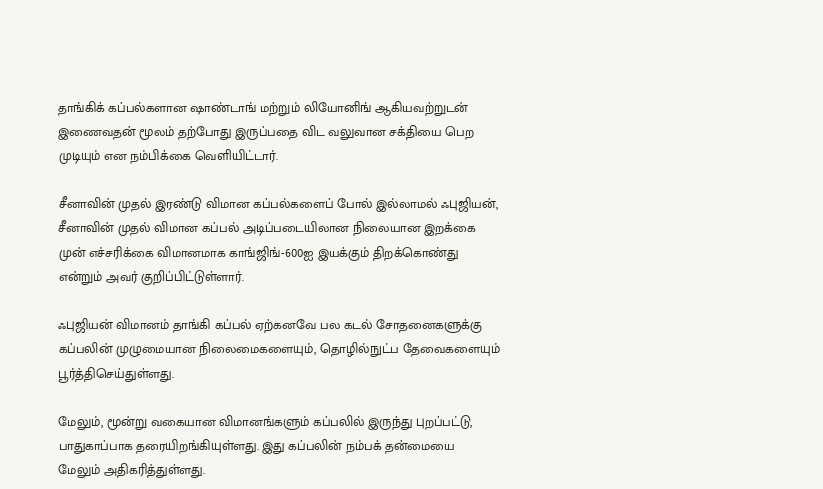தாங்கிக் கப்பல்களான ஷாண்டாங் மற்றும் லியோனிங் ஆகியவற்றுடன் இணைவதன் மூலம் தற்போது இருப்பதை விட வலுவான சக்தியை பெற முடியும் என நம்பிக்கை வெளியிட்டார்.

சீனாவின் முதல் இரண்டு விமான கப்பல்களைப் போல் இல்லாமல் ஃபுஜியன், சீனாவின் முதல் விமான கப்பல் அடிப்படையிலான நிலையான இறக்கை முன் எச்சரிக்கை விமானமாக காங்ஜிங்-600ஐ இயக்கும் திறக்கொண்து என்றும் அவர் குறிப்பிட்டுள்ளார்.

ஃபுஜியன் விமானம் தாங்கி கப்பல் ஏற்கனவே பல கடல் சோதனைகளுக்கு கப்பலின் முழுமையான நிலைமைகளையும், தொழில்நுட்ப தேவைகளையும் பூர்த்திசெய்துள்ளது.

மேலும், மூன்று வகையான விமானங்களும் கப்பலில் இருந்து புறப்பட்டு, பாதுகாப்பாக தரையிறங்கியுள்ளது. இது கப்பலின் நம்பக் தன்மையை மேலும் அதிகரித்துள்ளது.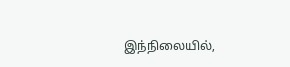இந்நிலையில்,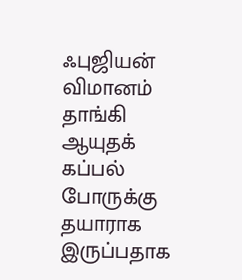ஃபுஜியன் விமானம் தாங்கி ஆயுதக் கப்பல் போருக்கு தயாராக இருப்பதாக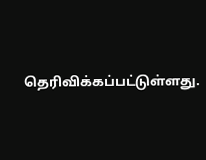தெரிவிக்கப்பட்டுள்ளது.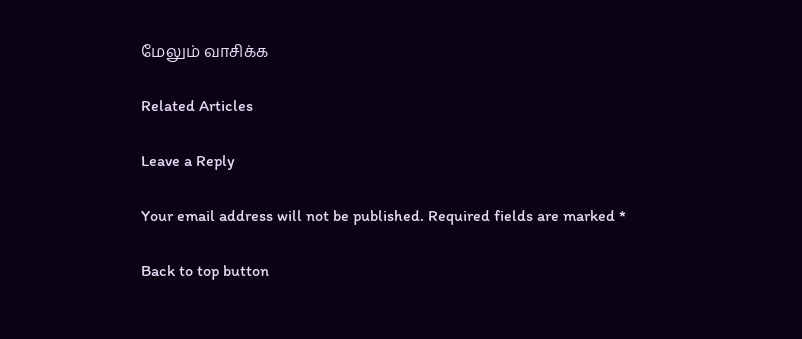மேலும் வாசிக்க

Related Articles

Leave a Reply

Your email address will not be published. Required fields are marked *

Back to top button